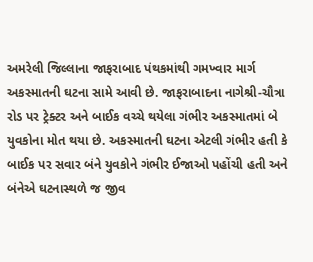અમરેલી જિલ્લાના જાફરાબાદ પંથકમાંથી ગમખ્વાર માર્ગ અકસ્માતની ઘટના સામે આવી છે. જાફરાબાદના નાગેશ્રી-ચૌત્રા રોડ પર ટ્રેક્ટર અને બાઈક વચ્ચે થયેલા ગંભીર અકસ્માતમાં બે યુવકોના મોત થયા છે. અકસ્માતની ઘટના એટલી ગંભીર હતી કે બાઈક પર સવાર બંને યુવકોને ગંભીર ઈજાઓ પહોંચી હતી અને બંનેએ ઘટનાસ્થળે જ જીવ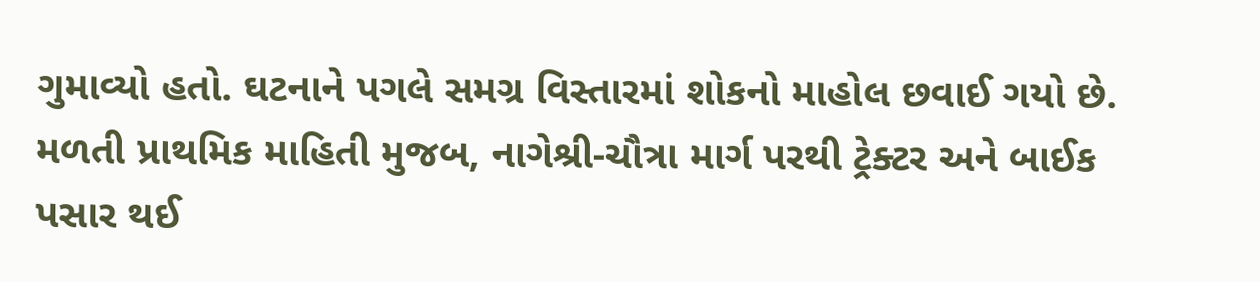ગુમાવ્યો હતો. ઘટનાને પગલે સમગ્ર વિસ્તારમાં શોકનો માહોલ છવાઈ ગયો છે.
મળતી પ્રાથમિક માહિતી મુજબ, નાગેશ્રી-ચૌત્રા માર્ગ પરથી ટ્રેક્ટર અને બાઈક પસાર થઈ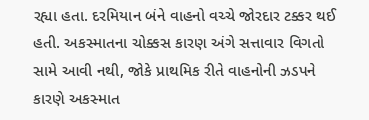રહ્યા હતા. દરમિયાન બંને વાહનો વચ્ચે જોરદાર ટક્કર થઈ હતી. અકસ્માતના ચોક્કસ કારણ અંગે સત્તાવાર વિગતો સામે આવી નથી, જોકે પ્રાથમિક રીતે વાહનોની ઝડપને કારણે અકસ્માત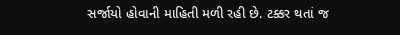સર્જાયો હોવાની માહિતી મળી રહી છે. ટક્કર થતાં જ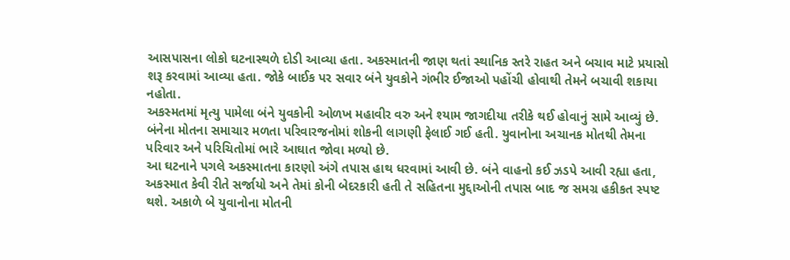આસપાસના લોકો ઘટનાસ્થળે દોડી આવ્યા હતા. અકસ્માતની જાણ થતાં સ્થાનિક સ્તરે રાહત અને બચાવ માટે પ્રયાસો શરૂ કરવામાં આવ્યા હતા. જોકે બાઈક પર સવાર બંને યુવકોને ગંભીર ઈજાઓ પહોંચી હોવાથી તેમને બચાવી શકાયા નહોતા.
અકસ્મતમાં મૃત્યુ પામેલા બંને યુવકોની ઓળખ મહાવીર વરુ અને શ્યામ જાગદીયા તરીકે થઈ હોવાનું સામે આવ્યું છે. બંનેના મોતના સમાચાર મળતા પરિવારજનોમાં શોકની લાગણી ફેલાઈ ગઈ હતી. યુવાનોના અચાનક મોતથી તેમના પરિવાર અને પરિચિતોમાં ભારે આઘાત જોવા મળ્યો છે.
આ ઘટનાને પગલે અકસ્માતના કારણો અંગે તપાસ હાથ ધરવામાં આવી છે. બંને વાહનો કઈ ઝડપે આવી રહ્યા હતા, અકસ્માત કેવી રીતે સર્જાયો અને તેમાં કોની બેદરકારી હતી તે સહિતના મુદ્દાઓની તપાસ બાદ જ સમગ્ર હકીકત સ્પષ્ટ થશે. અકાળે બે યુવાનોના મોતની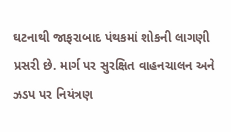ઘટનાથી જાફરાબાદ પંથકમાં શોકની લાગણી પ્રસરી છે. માર્ગ પર સુરક્ષિત વાહનચાલન અને ઝડપ પર નિયંત્રણ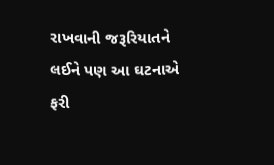રાખવાની જરૂરિયાતને લઈને પણ આ ઘટનાએ ફરી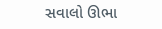સવાલો ઊભા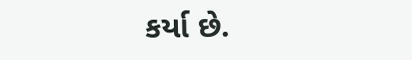કર્યા છે.